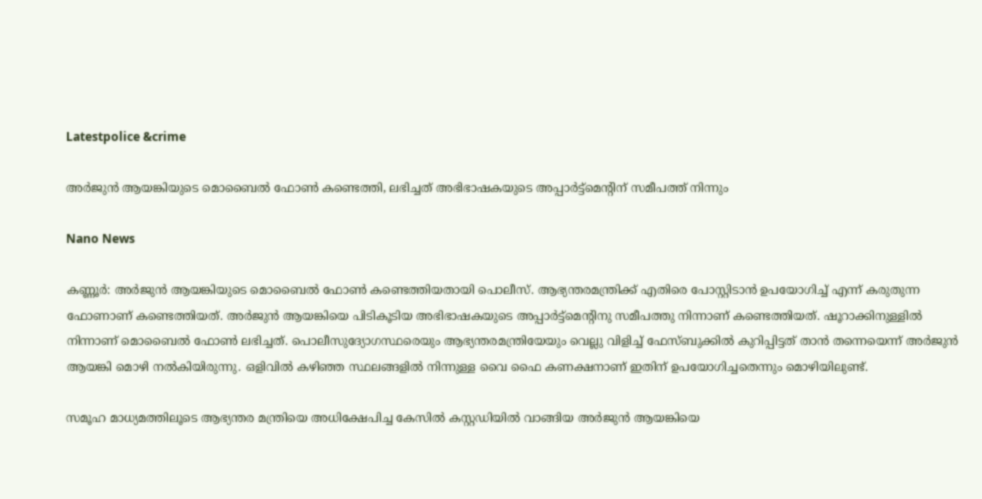Latestpolice &crime

അർജുൻ ആയങ്കിയുടെ മൊബൈൽ ഫോൺ കണ്ടെത്തി, ലഭിച്ചത് അഭിഭാഷകയുടെ അപ്പാർട്ട്മെന്റിന് സമീപത്ത് നിന്നും

Nano News

കണ്ണൂർ: അർജുൻ ആയങ്കിയുടെ മൊബൈൽ ഫോൺ കണ്ടെത്തിയതായി പൊലീസ്. ആഭ്യന്തരമന്ത്രിക്ക് എതിരെ പോസ്റ്റിടാൻ ഉപയോഗിച്ച് എന്ന് കരുതുന്ന ഫോണാണ് കണ്ടെത്തിയത്. അർജുൻ ആയങ്കിയെ പിടികൂടിയ അഭിഭാഷകയുടെ അപ്പാർട്ട്മെന്റിനു സമീപത്തു നിന്നാണ് കണ്ടെത്തിയത്. ഷൂറാക്കിനുള്ളിൽ നിന്നാണ് മൊബൈൽ ഫോൺ ലഭിച്ചത്. പൊലീസുദ്യോഗസ്ഥരെയും ആഭ്യന്തരമന്ത്രിയേയും വെല്ലു വിളിച്ച് ഫേസ്ബുക്കില്‍ കുറിപ്പിട്ടത് താന്‍ തന്നെയെന്ന് അര്‍ജുന്‍ ആയങ്കി മൊഴി നൽകിയിരുന്നു. ഒളിവില്‍ കഴിഞ്ഞ സ്ഥലങ്ങളില്‍ നിന്നുള്ള വൈ ഫൈ കണക്ഷനാണ് ഇതിന് ഉപയോഗിച്ചതെന്നും മൊഴിയിലുണ്ട്.

സമൂഹ മാധ്യമത്തിലൂടെ ആഭ്യന്തര മന്ത്രിയെ അധിക്ഷേപിച്ച കേസിൽ കസ്റ്റഡിയിൽ വാങ്ങിയ അർജുൻ ആയങ്കിയെ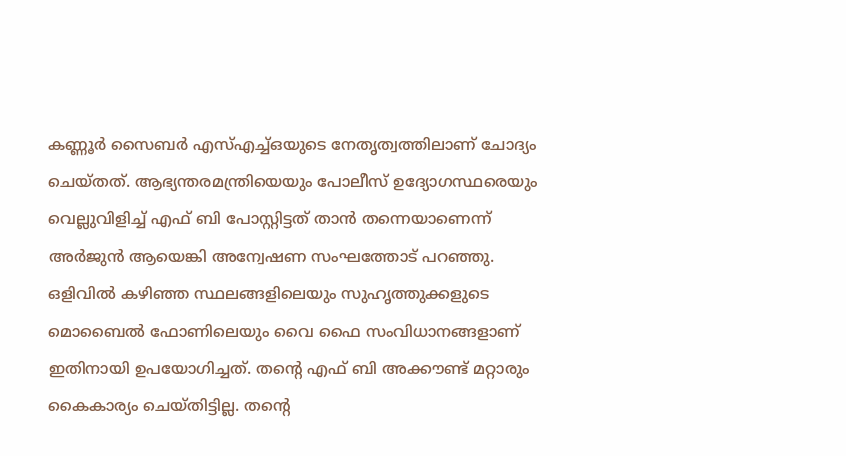കണ്ണൂർ സൈബർ എസ്എച്ച്ഒയുടെ നേതൃത്വത്തിലാണ് ചോദ്യം ചെയ്തത്. ആഭ്യന്തരമന്ത്രിയെയും പോലീസ് ഉദ്യോഗസ്ഥരെയും വെല്ലുവിളിച്ച് എഫ് ബി പോസ്റ്റിട്ടത് താൻ തന്നെയാണെന്ന് അർജുൻ ആയെങ്കി അന്വേഷണ സംഘത്തോട് പറഞ്ഞു. ഒളിവിൽ കഴിഞ്ഞ സ്ഥലങ്ങളിലെയും സുഹൃത്തുക്കളുടെ മൊബൈൽ ഫോണിലെയും വൈ ഫൈ സംവിധാനങ്ങളാണ് ഇതിനായി ഉപയോഗിച്ചത്. തന്റെ എഫ് ബി അക്കൗണ്ട് മറ്റാരും കൈകാര്യം ചെയ്തിട്ടില്ല. തന്റെ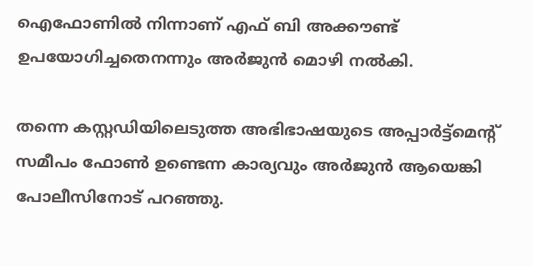ഐഫോണിൽ നിന്നാണ് എഫ് ബി അക്കൗണ്ട് ഉപയോഗിച്ചതെനന്നും അർജുൻ മൊഴി നൽകി.

തന്നെ കസ്റ്റഡിയിലെടുത്ത അഭിഭാഷയുടെ അപ്പാർട്ട്മെന്റ് സമീപം ഫോൺ ഉണ്ടെന്ന കാര്യവും അർജുൻ ആയെങ്കി പോലീസിനോട് പറഞ്ഞു.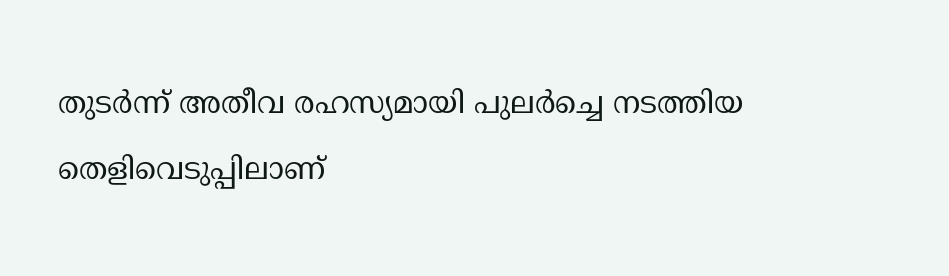തുടർന്ന് അതീവ രഹസ്യമായി പുലർച്ചെ നടത്തിയ തെളിവെടുപ്പിലാണ്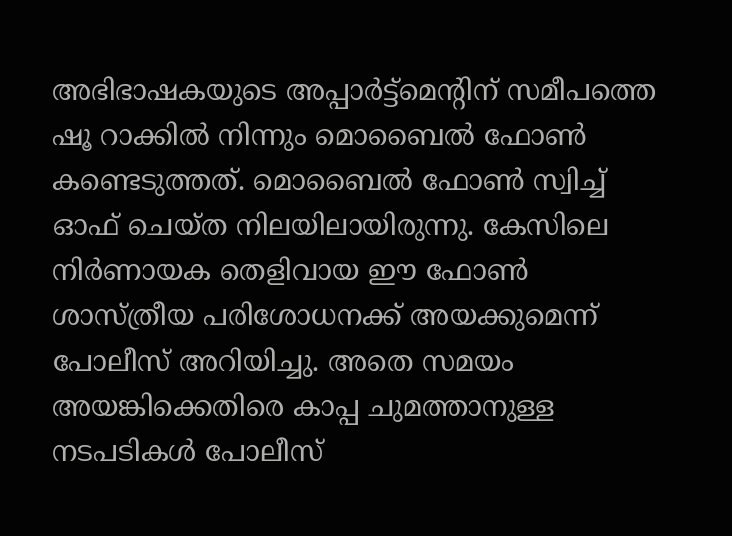അഭിഭാഷകയുടെ അപ്പാർട്ട്മെന്റിന് സമീപത്തെ ഷൂ റാക്കിൽ നിന്നും മൊബൈൽ ഫോൺ കണ്ടെടുത്തത്. മൊബൈൽ ഫോൺ സ്വിച്ച് ഓഫ്‌ ചെയ്ത നിലയിലായിരുന്നു. കേസിലെ നിർണായക തെളിവായ ഈ ഫോൺ ശാസ്ത്രീയ പരിശോധനക്ക് അയക്കുമെന്ന് പോലീസ് അറിയിച്ചു. അതെ സമയം അയങ്കിക്കെതിരെ കാപ്പ ചുമത്താനുള്ള നടപടികൾ പോലീസ്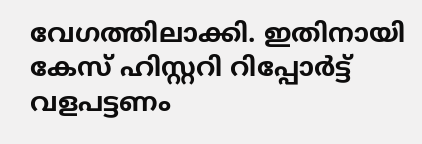വേഗത്തിലാക്കി. ഇതിനായി കേസ് ഹിസ്റ്ററി റിപ്പോർട്ട് വളപട്ടണം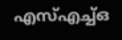എസ്എച്ച്ഒ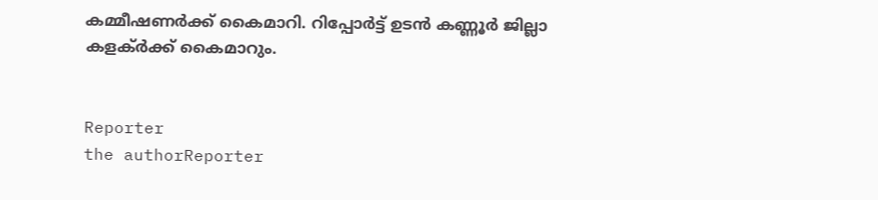കമ്മീഷണർക്ക് കൈമാറി. റിപ്പോർട്ട് ഉടൻ കണ്ണൂർ ജില്ലാ കളക്ർക്ക് കൈമാറും.


Reporter
the authorReporter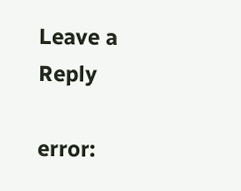Leave a Reply

error: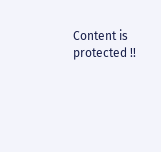Content is protected !!